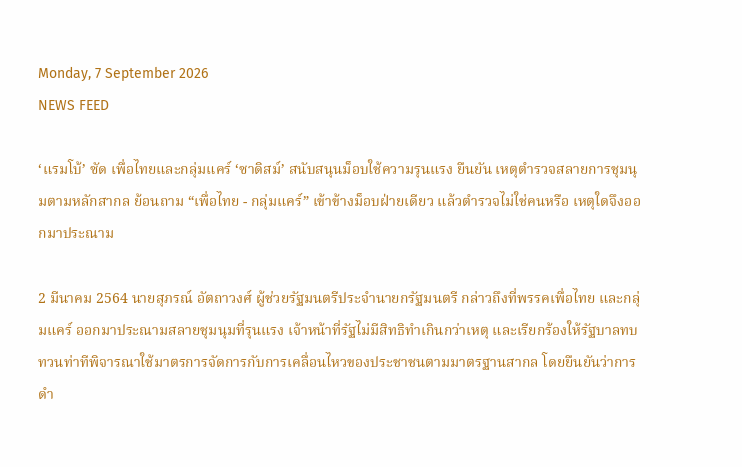Monday, 7 September 2026
NEWS FEED

‘แรมโบ้’ ซัด เพื่อไทยและกลุ่มแคร์ ‘ซาดิสม์’ สนับสนุนม็อบใช้ความรุนแรง ยืนยัน เหตุตำรวจสลายการชุมนุมตามหลักสากล ย้อนถาม “เพื่อไทย - กลุ่มแคร์” เข้าข้างม็อบฝ่ายเดียว แล้วตำรวจไม่ใช่คนหรือ เหตุใดจึงออกมาประณาม

2 มีนาคม 2564 นายสุภรณ์ อัตถาวงศ์ ผู้ช่วยรัฐมนตรีประจำนายกรัฐมนตรี กล่าวถึงที่พรรคเพื่อไทย และกลุ่มแคร์ ออกมาประณามสลายชุมนุมที่รุนแรง เจ้าหน้าที่รัฐไม่มีสิทธิทำเกินกว่าเหตุ และเรียกร้องให้รัฐบาลทบทวนท่าทีพิจารณาใช้มาตรการจัดการกับการเคลื่อนไหวของประชาชนตามมาตรฐานสากล โดยยืนยันว่าการดำ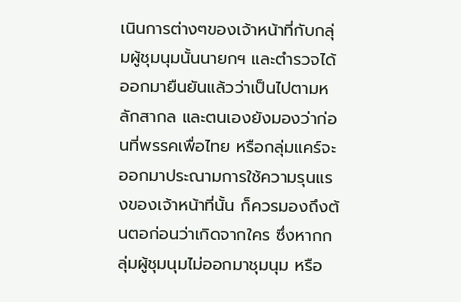เนินการต่างๆของเจ้าหน้าที่กับกลุ่มผู้ชุมนุมนั้นนายกฯ และตำรวจได้ออกมายืนยันแล้วว่าเป็นไปตามหลักสากล และตนเองยังมองว่าก่อนที่พรรคเพื่อไทย หรือกลุ่มแคร์จะออกมาประณามการใช้ความรุนแรงของเจ้าหน้าที่นั้น ก็ควรมองถึงต้นตอก่อนว่าเกิดจากใคร ซึ่งหากกลุ่มผู้ชุมนุมไม่ออกมาชุมนุม หรือ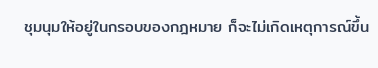ชุมนุมให้อยู่ในกรอบของกฎหมาย ก็จะไม่เกิดเหตุการณ์ขึ้น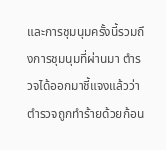และการชุมนุมครั้งนี้รวมถึงการชุมนุมที่ผ่านมา ตำรวจได้ออกมาชี้แจงแล้วว่าตำรวจถูกทำร้ายด้วยก้อน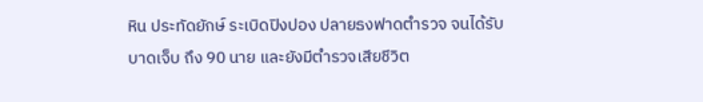หิน ประทัดยักษ์ ระเบิดปิงปอง ปลายธงฟาดตำรวจ จนได้รับบาดเจ็บ ถึง 90 นาย และยังมีตำรวจเสียชีวิต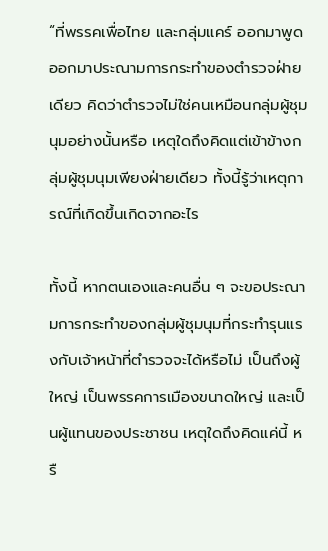“ที่พรรคเพื่อไทย และกลุ่มแคร์ ออกมาพูด ออกมาประณามการกระทำของตำรวจฝ่ายเดียว คิดว่าตำรวจไม่ใช่คนเหมือนกลุ่มผู้ชุมนุมอย่างนั้นหรือ เหตุใดถึงคิดแต่เข้าข้างกลุ่มผู้ชุมนุมเพียงฝ่ายเดียว ทั้งนี้รู้ว่าเหตุการณ์ที่เกิดขึ้นเกิดจากอะไร

ทั้งนี้ หากตนเองและคนอื่น ๆ จะขอประณามการกระทำของกลุ่มผู้ชุมนุมที่กระทำรุนแรงกับเจ้าหน้าที่ตำรวจจะได้หรือไม่ เป็นถึงผู้ใหญ่ เป็นพรรคการเมืองขนาดใหญ่ และเป็นผู้แทนของประชาชน เหตุใดถึงคิดแค่นี้ หรื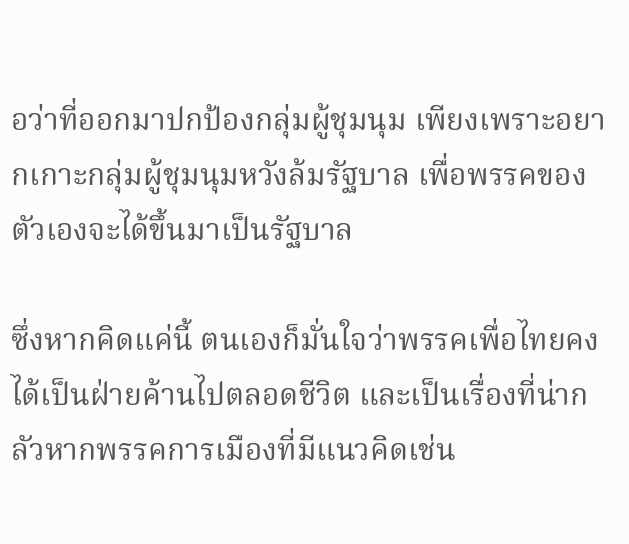อว่าที่ออกมาปกป้องกลุ่มผู้ชุมนุม เพียงเพราะอยากเกาะกลุ่มผู้ชุมนุมหวังล้มรัฐบาล เพื่อพรรคของตัวเองจะได้ขึ้นมาเป็นรัฐบาล

ซึ่งหากคิดแค่นี้ ตนเองก็มั่นใจว่าพรรคเพื่อไทยคงได้เป็นฝ่ายค้านไปตลอดชีวิต และเป็นเรื่องที่น่ากลัวหากพรรคการเมืองที่มีแนวคิดเช่น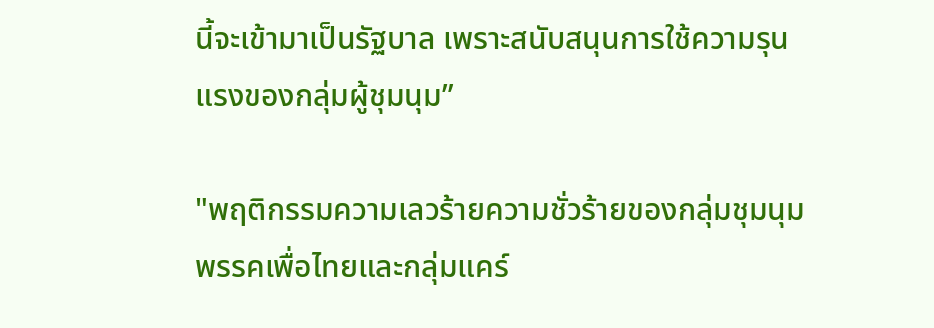นี้จะเข้ามาเป็นรัฐบาล เพราะสนับสนุนการใช้ความรุนแรงของกลุ่มผู้ชุมนุม”

"พฤติกรรมความเลวร้ายความชั่วร้ายของกลุ่มชุมนุม พรรคเพื่อไทยและกลุ่มแคร์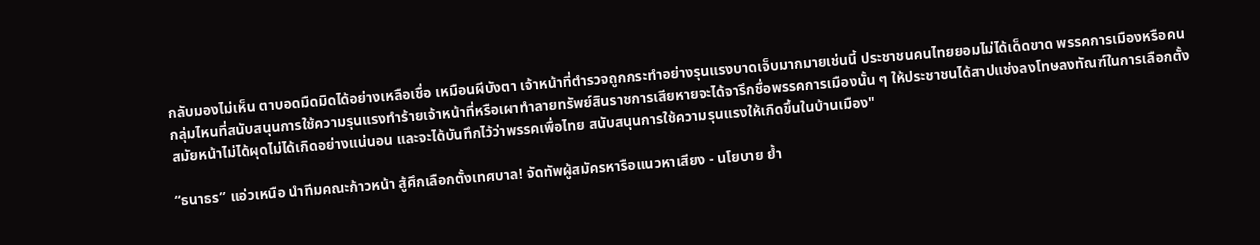กลับมองไม่เห็น ตาบอดมืดมิดได้อย่างเหลือเชื่อ เหมือนผีบังตา เจ้าหน้าที่ตำรวจถูกกระทำอย่างรุนแรงบาดเจ็บมากมายเช่นนี้ ประชาชนคนไทยยอมไม่ได้เด็ดขาด พรรคการเมืองหรือคนกลุ่มไหนที่สนับสนุนการใช้ความรุนแรงทำร้ายเจ้าหน้าที่หรือเผาทำลายทรัพย์สินราชการเสียหายจะได้จารึกชื่อพรรคการเมืองนั้น ๆ ให้ประชาชนได้สาปแช่งลงโทษลงทัณฑ์ในการเลือกตั้งสมัยหน้าไม่ได้ผุดไม่ได้เกิดอย่างแน่นอน และจะได้บันทึกไว้ว่าพรรคเพื่อไทย สนับสนุนการใช้ความรุนแรงให้เกิดขึ้นในบ้านเมือง"

“ธนาธร” แอ่วเหนือ นำทีมคณะก้าวหน้า สู้ศึกเลือกตั้งเทศบาล! จัดทัพผู้สมัครหารือแนวหาเสียง - นโยบาย ย้ำ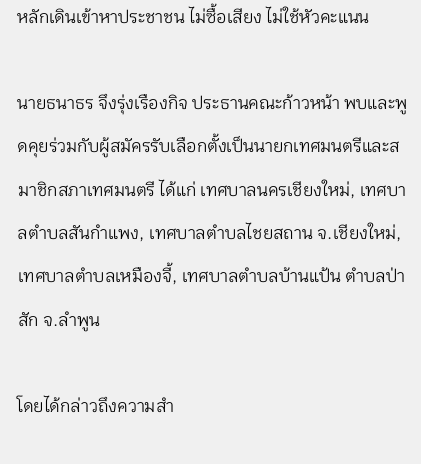หลักเดินเข้าหาประชาชน ไม่ซื้อเสียง ไม่ใช้หัวคะแนน

นายธนาธร จึงรุ่งเรืองกิจ ประธานคณะก้าวหน้า พบและพูดคุยร่วมกับผู้สมัครรับเลือกตั้งเป็นนายกเทศมนตรีและสมาชิกสภาเทศมนตรี ได้แก่ เทศบาลนครเชียงใหม่, เทศบาลตำบลสันกำแพง, เทศบาลตำบลไชยสถาน จ.เชียงใหม่, เทศบาลตำบลเหมืองจี้, เทศบาลตำบลบ้านแป้น ตำบลป่าสัก จ.ลำพูน

โดยได้กล่าวถึงความสำ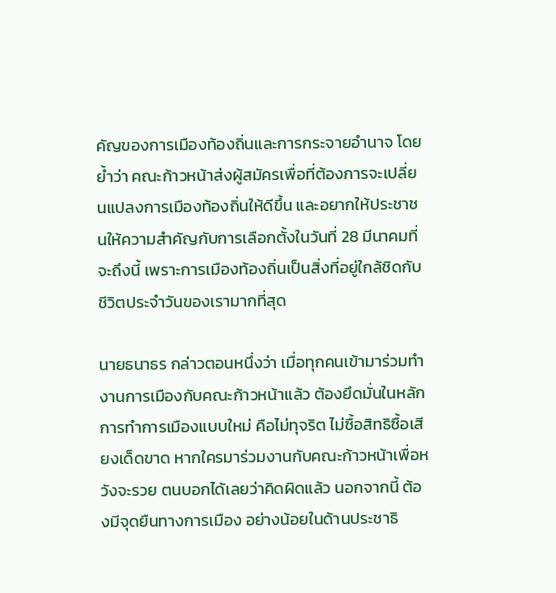คัญของการเมืองท้องถิ่นและการกระจายอำนาจ โดยย้ำว่า คณะก้าวหน้าส่งผู้สมัครเพื่อที่ต้องการจะเปลี่ยนแปลงการเมืองท้องถิ่นให้ดีขึ้น และอยากให้ประชาชนให้ความสำคัญกับการเลือกตั้งในวันที่ 28 มีนาคมที่จะถึงนี้ เพราะการเมืองท้องถิ่นเป็นสิ่งที่อยู่ใกล้ชิดกับชีวิตประจำวันของเรามากที่สุด

นายธนาธร กล่าวตอนหนึ่งว่า เมื่อทุกคนเข้ามาร่วมทำงานการเมืองกับคณะก้าวหน้าแล้ว ต้องยึดมั่นในหลักการทำการเมืองแบบใหม่ คือไม่ทุจริต ไม่ซื้อสิทธิซื้อเสียงเด็ดขาด หากใครมาร่วมงานกับคณะก้าวหน้าเพื่อหวังจะรวย ตนบอกได้เลยว่าคิดผิดแล้ว นอกจากนี้ ต้องมีจุดยืนทางการเมือง อย่างน้อยในด้านประชาธิ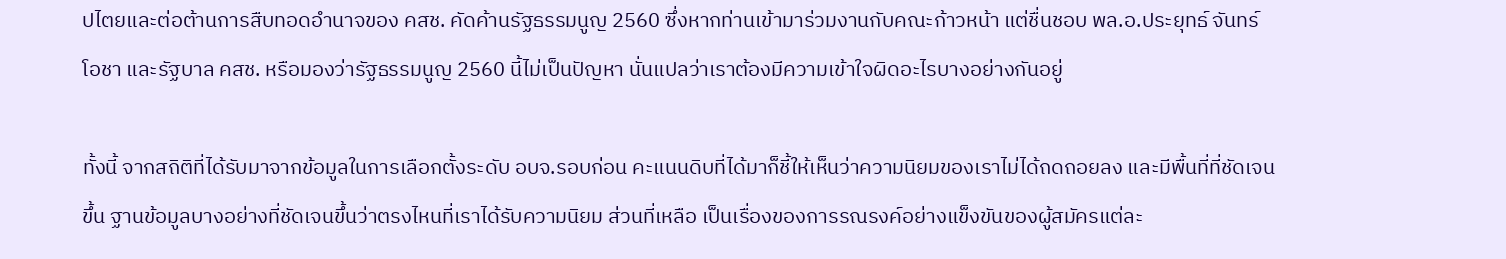ปไตยและต่อต้านการสืบทอดอำนาจของ คสช. คัดค้านรัฐธรรมนูญ 2560 ซึ่งหากท่านเข้ามาร่วมงานกับคณะก้าวหน้า แต่ชื่นชอบ พล.อ.ประยุทธ์ จันทร์โอชา และรัฐบาล คสช. หรือมองว่ารัฐธรรมนูญ 2560 นี้ไม่เป็นปัญหา นั่นแปลว่าเราต้องมีความเข้าใจผิดอะไรบางอย่างกันอยู่

ทั้งนี้ จากสถิติที่ได้รับมาจากข้อมูลในการเลือกตั้งระดับ อบจ.รอบก่อน คะแนนดิบที่ได้มาก็ชี้ให้เห็นว่าความนิยมของเราไม่ได้ถดถอยลง และมีพื้นที่ที่ชัดเจนขึ้น ฐานข้อมูลบางอย่างที่ชัดเจนขึ้นว่าตรงไหนที่เราได้รับความนิยม ส่วนที่เหลือ เป็นเรื่องของการรณรงค์อย่างแข็งขันของผู้สมัครแต่ละ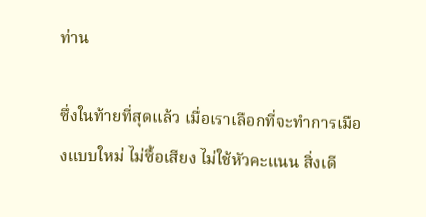ท่าน

ซึ่งในท้ายที่สุดแล้ว เมื่อเราเลือกที่จะทำการเมืองแบบใหม่ ไม่ซื้อเสียง ไม่ใช้หัวคะแนน สิ่งเดี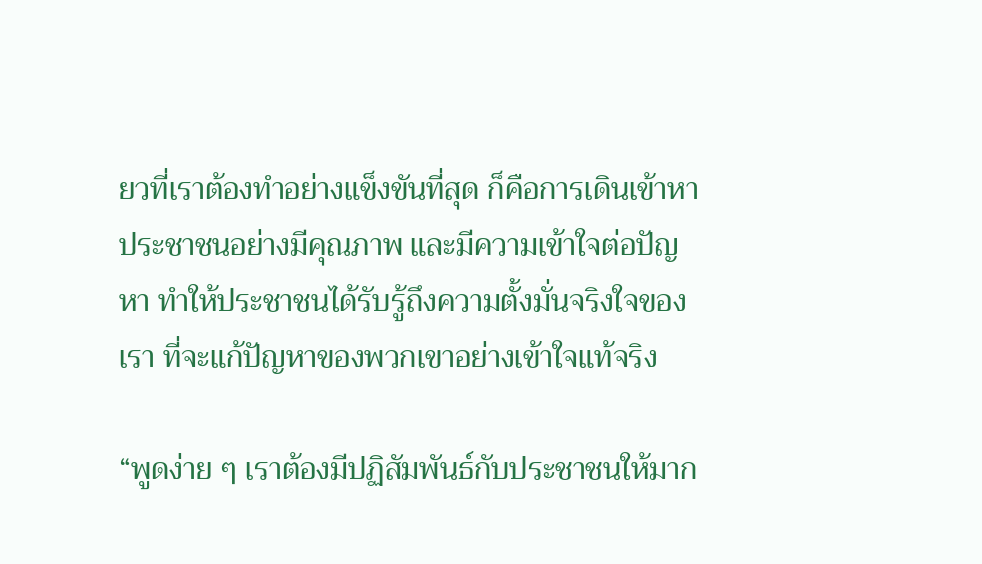ยวที่เราต้องทำอย่างแข็งขันที่สุด ก็คือการเดินเข้าหาประชาชนอย่างมีคุณภาพ และมีความเข้าใจต่อปัญหา ทำให้ประชาชนได้รับรู้ถึงความตั้งมั่นจริงใจของเรา ที่จะแก้ปัญหาของพวกเขาอย่างเข้าใจแท้จริง

“พูดง่าย ๆ เราต้องมีปฏิสัมพันธ์กับประชาชนให้มาก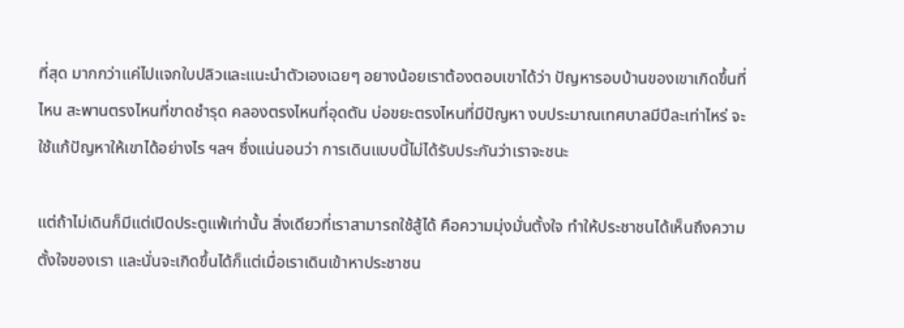ที่สุด มากกว่าแค่ไปแจกใบปลิวและแนะนำตัวเองเฉยๆ อยางน้อยเราต้องตอบเขาได้ว่า ปัญหารอบบ้านของเขาเกิดขึ้นที่ไหน สะพานตรงไหนที่ขาดชำรุด คลองตรงไหนที่อุดตัน บ่อขยะตรงไหนที่มีปัญหา งบประมาณเทศบาลมีปีละเท่าไหร่ จะใช้แก้ปัญหาให้เขาได้อย่างไร ฯลฯ ซึ่งแน่นอนว่า การเดินแบบนี้ไม่ได้รับประกันว่าเราจะชนะ

แต่ถ้าไม่เดินก็มีแต่เปิดประตูแพ้เท่านั้น สิ่งเดียวที่เราสามารถใช้สู้ได้ คือความมุ่งมั่นตั้งใจ ทำให้ประชาชนได้เห็นถึงความตั้งใจของเรา และนั่นจะเกิดขึ้นได้ก็แต่เมื่อเราเดินเข้าหาประชาชน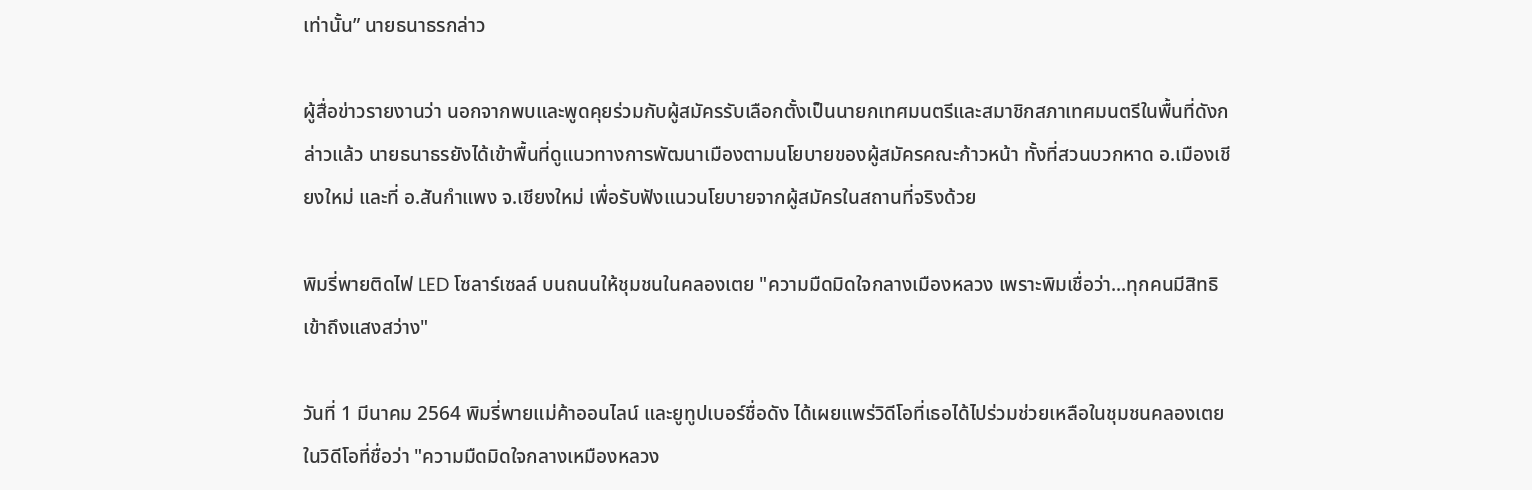เท่านั้น” นายธนาธรกล่าว

ผู้สื่อข่าวรายงานว่า นอกจากพบและพูดคุยร่วมกับผู้สมัครรับเลือกตั้งเป็นนายกเทศมนตรีและสมาชิกสภาเทศมนตรีในพื้นที่ดังกล่าวแล้ว นายธนาธรยังได้เข้าพื้นที่ดูแนวทางการพัฒนาเมืองตามนโยบายของผู้สมัครคณะก้าวหน้า ทั้งที่สวนบวกหาด อ.เมืองเชียงใหม่ และที่ อ.สันกำแพง จ.เชียงใหม่ เพื่อรับฟังแนวนโยบายจากผู้สมัครในสถานที่จริงด้วย

พิมรี่พายติดไฟ LED โซลาร์เซลล์ บนถนนให้ชุมชนในคลองเตย "ความมืดมิดใจกลางเมืองหลวง เพราะพิมเชื่อว่า...ทุกคนมีสิทธิเข้าถึงแสงสว่าง"

วันที่ 1 มีนาคม 2564 พิมรี่พายแม่ค้าออนไลน์ และยูทูปเบอร์ชื่อดัง ได้เผยแพร่วิดีโอที่เธอได้ไปร่วมช่วยเหลือในชุมชนคลองเตย ในวิดีโอที่ชื่อว่า "ความมืดมิดใจกลางเหมืองหลวง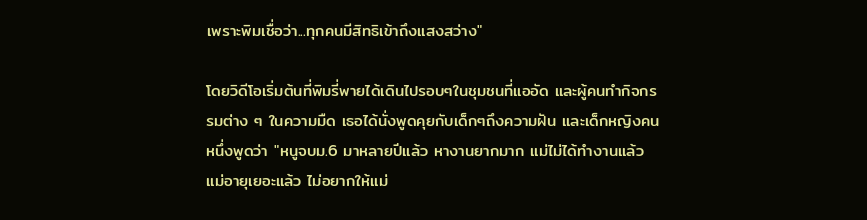เพราะพิมเชื่อว่า...ทุกคนมีสิทธิเข้าถึงแสงสว่าง"

โดยวิดีโอเริ่มต้นที่พิมรี่พายได้เดินไปรอบๆในชุมชนที่แออัด และผู้คนทำกิจกรรมต่าง ๆ ในความมืด เธอได้นั่งพูดคุยกับเด็กๆถึงความฝัน และเด็กหญิงคนหนึ่งพูดว่า "หนูจบม.6 มาหลายปีแล้ว หางานยากมาก แม่ไม่ได้ทำงานแล้ว แม่อายุเยอะแล้ว ไม่อยากให้แม่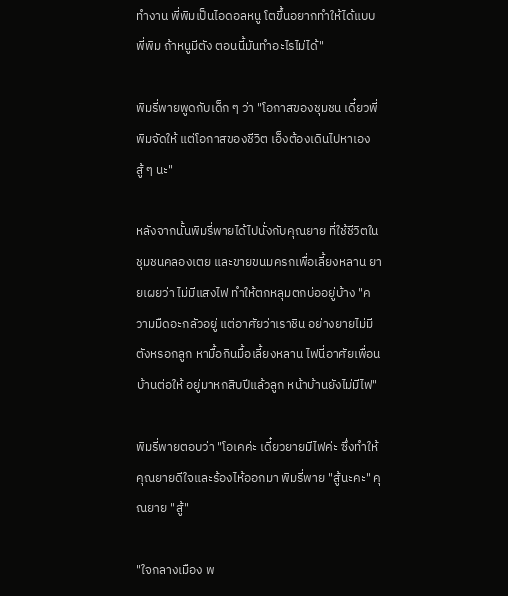ทำงาน พี่พิมเป็นไอดอลหนู โตขึ้นอยากทำให้ได้แบบพี่พิม ถ้าหนูมีตัง ตอนนี้มันทำอะไรไม่ได้"

พิมรี่พายพูดกับเด็ก ๆ ว่า "โอกาสของชุมชน เดี๋ยวพี่พิมจัดให้ แต่โอกาสของชีวิต เอ็งต้องเดินไปหาเอง สู้ ๆ นะ"

หลังจากนั้นพิมรี่พายได้ไปนั่งกับคุณยาย ที่ใช้ชีวิตในชุมชนคลองเตย และขายขนมครกเพื่อเลี้ยงหลาน ยายเผยว่า ไม่มีแสงไฟ ทำให้ตกหลุมตกบ่ออยู่บ้าง "ความมืดอะกลัวอยู่ แต่อาศัยว่าเราชิน อย่างยายไม่มีตังหรอกลูก หามื้อกินมื้อเลี้ยงหลาน ไฟนี่อาศัยเพื่อนบ้านต่อให้ อยู่มาหกสิบปีแล้วลูก หน้าบ้านยังไม่มีไฟ"

พิมรี่พายตอบว่า "โอเคค่ะ เดี๋ยวยายมีไฟค่ะ ซึ่งทำให้คุณยายดีใจและร้องไห้ออกมา พิมรี่พาย "สู้นะคะ" คุณยาย "สู้"

"ใจกลางเมือง พ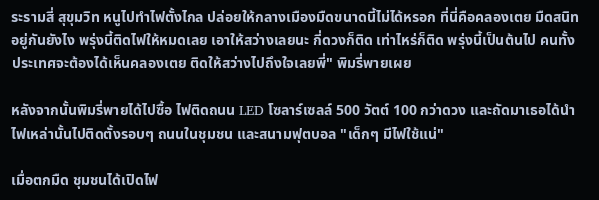ระรามสี่ สุขุมวิท หนูไปทำไฟตั้งไกล ปล่อยให้กลางเมืองมืดขนาดนี้ไม่ได้หรอก ที่นี่คือคลองเตย มืดสนิท อยู่กันยังไง พรุ่งนี้ติดไฟให้หมดเลย เอาให้สว่างเลยนะ กี่ดวงก็ติด เท่าไหร่ก็ติด พรุ่งนี้เป็นต้นไป คนทั้งประเทศจะต้องได้เห็นคลองเตย ติดให้สว่างไปถึงใจเลยพี่" พิมรี่พายเผย

หลังจากนั้นพิมรี่พายได้ไปซื้อ ไฟติดถนน LED โซลาร์เซลล์ 500 วัตต์ 100 กว่าดวง และถัดมาเธอได้นำไฟเหล่านั้นไปติดตั้งรอบๆ ถนนในชุมชน และสนามฟุตบอล "เด็กๆ มีไฟใช้แน่"

เมื่อตกมืด ชุมชนได้เปิดไฟ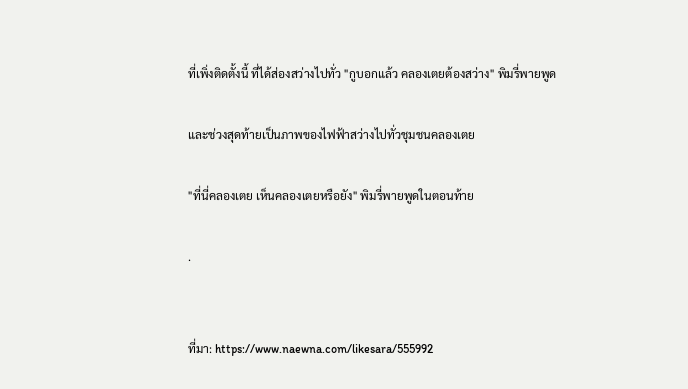ที่เพิ่งติดตั้งนี้ ที่ได้ส่องสว่างไปทั่ว "กูบอกแล้ว คลองเตยต้องสว่าง" พิมรี่พายพูด

และช่วงสุดท้ายเป็นภาพของไฟฟ้าสว่างไปทั่วชุมชนคลองเตย

"ที่นี่คลองเตย เห็นคลองเตยหรือยัง" พิมรี่พายพูดในตอนท้าย

.


ที่มา: https://www.naewna.com/likesara/555992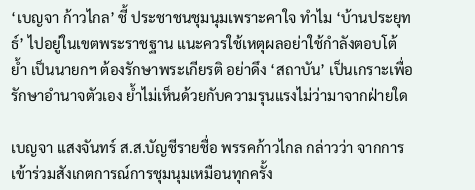‘เบญจา ก้าวไกล’ ชี้ ประชาชนชุมนุมเพราะคาใจ ทำไม ‘บ้านประยุทธ์’ ไปอยู่ในเขตพระราชฐาน แนะควรใช้เหตุผลอย่าใช้กำลังตอบโต้ ย้ำ เป็นนายกฯ ต้องรักษาพระเกียรติ อย่าดึง ‘สถาบัน’ เป็นเกราะเพื่อรักษาอำนาจตัวเอง ย้ำไม่เห็นด้วยกับความรุนแรงไม่ว่ามาจากฝ่ายใด

เบญจา แสงจันทร์ ส.ส.บัญชีรายชื่อ พรรคก้าวไกล กล่าวว่า จากการเข้าร่วมสังเกตการณ์การชุมนุมเหมือนทุกครั้ง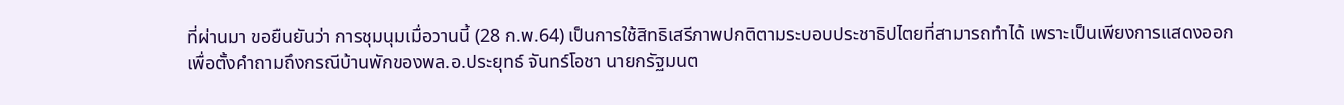ที่ผ่านมา ขอยืนยันว่า การชุมนุมเมื่อวานนี้ (28 ก.พ.64) เป็นการใช้สิทธิเสรีภาพปกติตามระบอบประชาธิปไตยที่สามารถทำได้ เพราะเป็นเพียงการแสดงออกเพื่อตั้งคำถามถึงกรณีบ้านพักของพล.อ.ประยุทธ์ จันทร์โอชา นายกรัฐมนต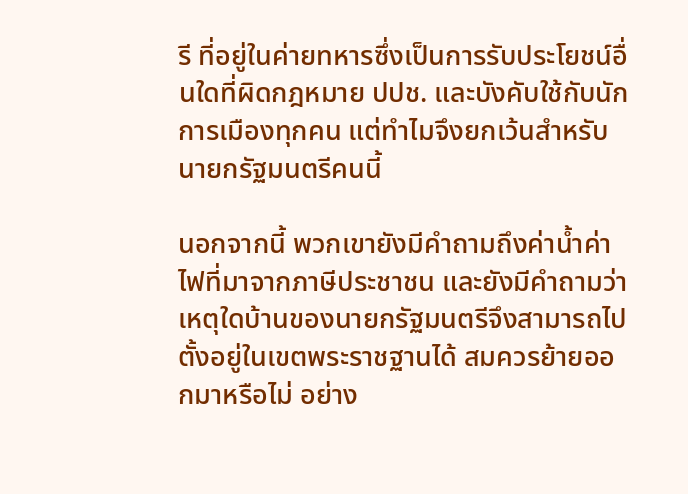รี ที่อยู่ในค่ายทหารซึ่งเป็นการรับประโยชน์อื่นใดที่ผิดกฎหมาย ปปช. และบังคับใช้กับนักการเมืองทุกคน แต่ทำไมจึงยกเว้นสำหรับนายกรัฐมนตรีคนนี้

นอกจากนี้ พวกเขายังมีคำถามถึงค่าน้ำค่าไฟที่มาจากภาษีประชาชน และยังมีคำถามว่าเหตุใดบ้านของนายกรัฐมนตรีจึงสามารถไปตั้งอยู่ในเขตพระราชฐานได้ สมควรย้ายออกมาหรือไม่ อย่าง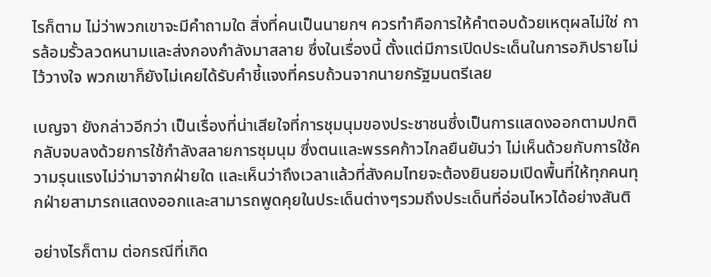ไรก็ตาม ไม่ว่าพวกเขาจะมีคำถามใด สิ่งที่คนเป็นนายกฯ ควรทำคือการให้คำตอบด้วยเหตุผลไม่ใช่ การล้อมรั้วลวดหนามและส่งกองกำลังมาสลาย ซึ่งในเรื่องนี้ ตั้งแต่มีการเปิดประเด็นในการอภิปรายไม่ไว้วางใจ พวกเขาก็ยังไม่เคยได้รับคำชี้แจงที่ครบถ้วนจากนายกรัฐมนตรีเลย

เบญจา ยังกล่าวอีกว่า เป็นเรื่องที่น่าเสียใจที่การชุมนุมของประชาชนซึ่งเป็นการแสดงออกตามปกติกลับจบลงด้วยการใช้กำลังสลายการชุมนุม ซึ่งตนและพรรคก้าวไกลยืนยันว่า ไม่เห็นด้วยกับการใช้ความรุนแรงไม่ว่ามาจากฝ่ายใด และเห็นว่าถึงเวลาแล้วที่สังคมไทยจะต้องยินยอมเปิดพื้นที่ให้ทุกคนทุกฝ่ายสามารถแสดงออกและสามารถพูดคุยในประเด็นต่างๆรวมถึงประเด็นที่อ่อนไหวได้อย่างสันติ

อย่างไรก็ตาม ต่อกรณีที่เกิด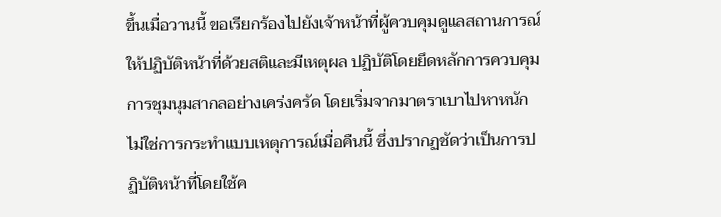ขึ้นเมื่อวานนี้ ขอเรียกร้องไปยังเจ้าหน้าที่ผู้ควบคุมดูแลสถานการณ์ให้ปฏิบัติหน้าที่ด้วยสติและมีเหตุผล ปฏิบัติโดยยึดหลักการควบคุมการชุมนุมสากลอย่างเคร่งครัด โดยเริ่มจากมาตราเบาไปหาหนัก ไม่ใช่การกระทำแบบเหตุการณ์เมื่อคืนนี้ ซึ่งปรากฏชัดว่าเป็นการปฏิบัติหน้าที่โดยใช้ค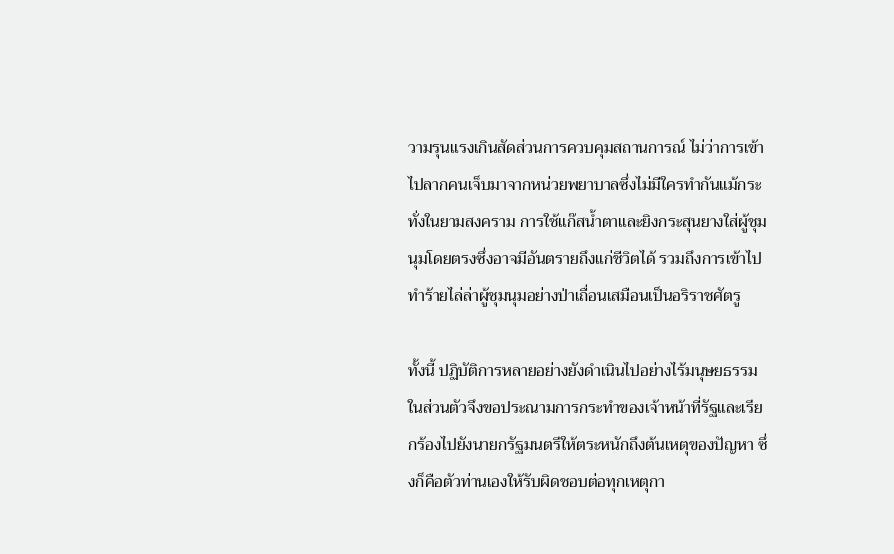วามรุนแรงเกินสัดส่วนการควบคุมสถานการณ์ ไม่ว่าการเข้าไปลากคนเจ็บมาจากหน่วยพยาบาลซึ่งไม่มีใครทำกันแม้กระทั่งในยามสงคราม การใช้แก๊สน้ำตาและยิงกระสุนยางใส่ผู้ชุมนุมโดยตรงซึ่งอาจมีอันตรายถึงแก่ชีวิตได้ รวมถึงการเข้าไปทำร้ายไล่ล่าผู้ชุมนุมอย่างป่าเถื่อนเสมือนเป็นอริราชศัตรู

ทั้งนี้ ปฏิบัติการหลายอย่างยังดำเนินไปอย่างไร้มนุษยธรรม ในส่วนตัวจึงขอประณามการกระทำของเจ้าหน้าที่รัฐและเรียกร้องไปยังนายกรัฐมนตรีให้ตระหนักถึงต้นเหตุของปัญหา ซึ่งก็คือตัวท่านเองให้รับผิดชอบต่อทุกเหตุกา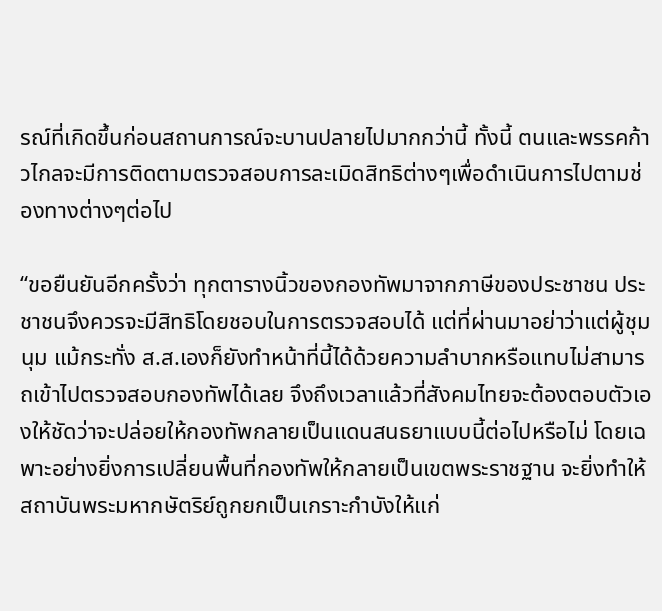รณ์ที่เกิดขึ้นก่อนสถานการณ์จะบานปลายไปมากกว่านี้ ทั้งนี้ ตนและพรรคก้าวไกลจะมีการติดตามตรวจสอบการละเมิดสิทธิต่างๆเพื่อดำเนินการไปตามช่องทางต่างๆต่อไป

“ขอยืนยันอีกครั้งว่า ทุกตารางนิ้วของกองทัพมาจากภาษีของประชาชน ประชาชนจึงควรจะมีสิทธิโดยชอบในการตรวจสอบได้ แต่ที่ผ่านมาอย่าว่าแต่ผู้ชุมนุม แม้กระทั่ง ส.ส.เองก็ยังทำหน้าที่นี้ได้ด้วยความลำบากหรือแทบไม่สามารถเข้าไปตรวจสอบกองทัพได้เลย จึงถึงเวลาแล้วที่สังคมไทยจะต้องตอบตัวเองให้ชัดว่าจะปล่อยให้กองทัพกลายเป็นแดนสนธยาแบบนี้ต่อไปหรือไม่ โดยเฉพาะอย่างยิ่งการเปลี่ยนพื้นที่กองทัพให้กลายเป็นเขตพระราชฐาน จะยิ่งทำให้สถาบันพระมหากษัตริย์ถูกยกเป็นเกราะกำบังให้แก่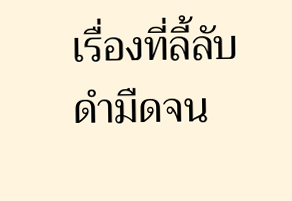เรื่องที่ลี้ลับดำมืดจน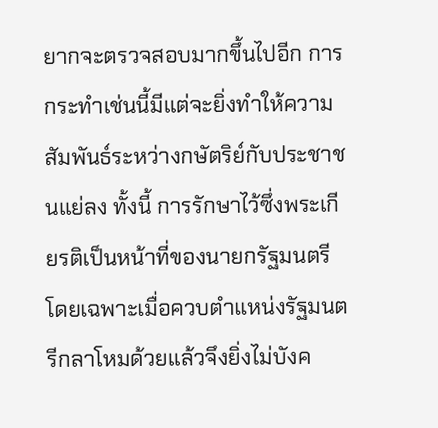ยากจะตรวจสอบมากขึ้นไปอีก การกระทำเช่นนี้มีแต่จะยิ่งทำให้ความสัมพันธ์ระหว่างกษัตริย์กับประชาชนแย่ลง ทั้งนี้ การรักษาไว้ซึ่งพระเกียรติเป็นหน้าที่ของนายกรัฐมนตรี โดยเฉพาะเมื่อควบตำแหน่งรัฐมนตรีกลาโหมด้วยแล้วจึงยิ่งไม่บังค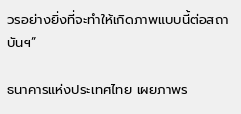วรอย่างยิ่งที่จะทำให้เกิดภาพแบบนี้ต่อสถาบันฯ”

ธนาคารแห่งประเทศไทย เผยภาพร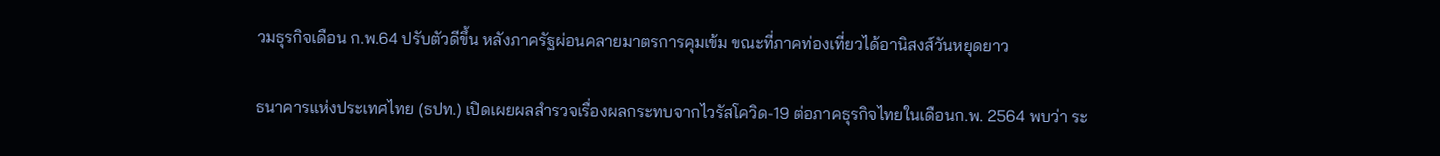วมธุรกิจเดือน ก.พ.64 ปรับตัวดีขึ้น หลังภาครัฐผ่อนคลายมาตรการคุมเข้ม ขณะที่ภาคท่องเที่ยวได้อานิสงส์วันหยุดยาว

ธนาคารแห่งประเทศไทย (ธปท.) เปิดเผยผลสำรวจเรื่องผลกระทบจากไวรัสโควิด-19 ต่อภาคธุรกิจไทยในเดือนก.พ. 2564 พบว่า ระ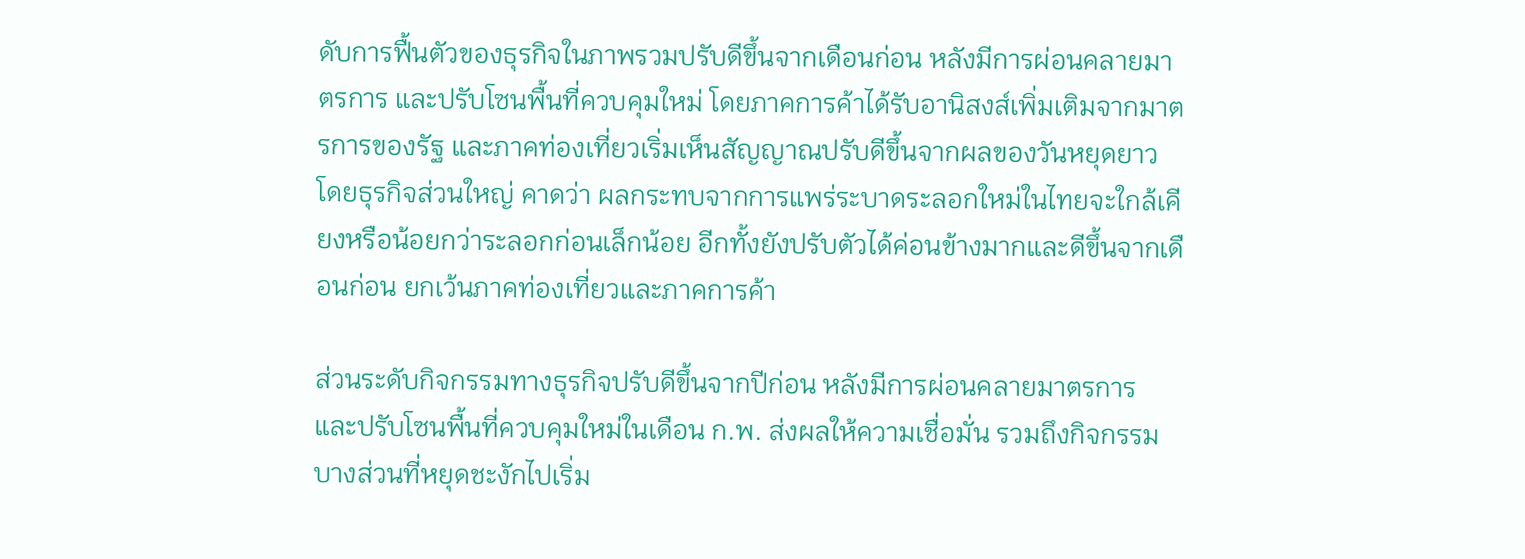ดับการฟื้นตัวของธุรกิจในภาพรวมปรับดีขึ้นจากเดือนก่อน หลังมีการผ่อนคลายมาตรการ และปรับโซนพื้นที่ควบคุมใหม่ โดยภาคการค้าได้รับอานิสงส์เพิ่มเติมจากมาตรการของรัฐ และภาคท่องเที่ยวเริ่มเห็นสัญญาณปรับดีขึ้นจากผลของวันหยุดยาว โดยธุรกิจส่วนใหญ่ คาดว่า ผลกระทบจากการแพร่ระบาดระลอกใหม่ในไทยจะใกล้เคียงหรือน้อยกว่าระลอกก่อนเล็กน้อย อีกทั้งยังปรับตัวได้ค่อนข้างมากและดีขึ้นจากเดือนก่อน ยกเว้นภาคท่องเที่ยวและภาคการค้า

ส่วนระดับกิจกรรมทางธุรกิจปรับดีขึ้นจากปีก่อน หลังมีการผ่อนคลายมาตรการ และปรับโซนพื้นที่ควบคุมใหม่ในเดือน ก.พ. ส่งผลให้ความเชื่อมั่น รวมถึงกิจกรรมบางส่วนที่หยุดชะงักไปเริ่ม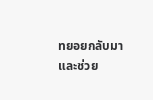ทยอยกลับมา และช่วย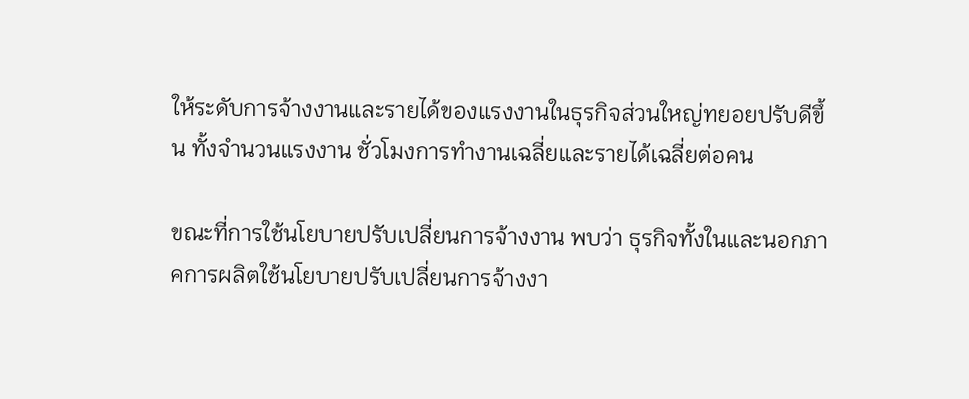ให้ระดับการจ้างงานและรายได้ของแรงงานในธุรกิจส่วนใหญ่ทยอยปรับดีขึ้น ทั้งจำนวนแรงงาน ชั่วโมงการทำงานเฉลี่ยและรายได้เฉลี่ยต่อคน

ขณะที่การใช้นโยบายปรับเปลี่ยนการจ้างงาน พบว่า ธุรกิจทั้งในและนอกภาคการผลิตใช้นโยบายปรับเปลี่ยนการจ้างงา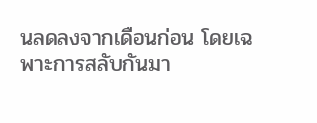นลดลงจากเดือนก่อน โดยเฉพาะการสลับกันมา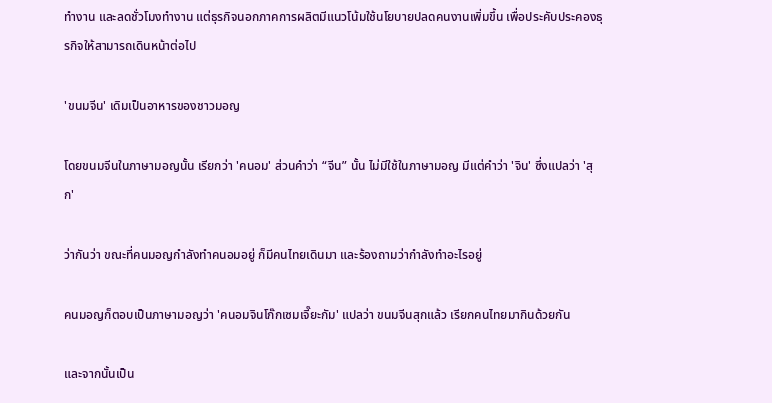ทำงาน และลดชั่วโมงทำงาน แต่ธุรกิจนอกภาคการผลิตมีแนวโน้มใช้นโยบายปลดคนงานเพิ่มขึ้น เพื่อประคับประคองธุรกิจให้สามารถเดินหน้าต่อไป

'ขนมจีน' เดิมเป็นอาหารของชาวมอญ

โดยขนมจีนในภาษามอญนั้น เรียกว่า 'คนอม' ส่วนคำว่า “จีน” นั้น ไม่มีใช้ในภาษามอญ มีแต่คำว่า 'จิน' ซึ่งแปลว่า 'สุก'

ว่ากันว่า ขณะที่คนมอญกำลังทำคนอมอยู่ ก็มีคนไทยเดินมา และร้องถามว่ากำลังทำอะไรอยู่

คนมอญก็ตอบเป็นภาษามอญว่า 'คนอมจินโก๊กเซมเจี๊ยะกัม' แปลว่า ขนมจีนสุกแล้ว เรียกคนไทยมากินด้วยกัน

และจากนั้นเป็น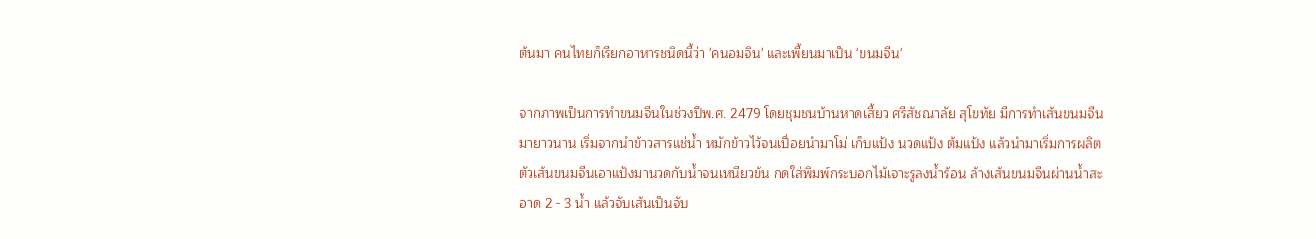ต้นมา คนไทยก็เรียกอาหารชนิดนี้ว่า 'คนอมจิน' และเพี้ยนมาเป็น 'ขนมจีน'

จากภาพเป็นการทำขนมจีนในช่วงปีพ.ศ. 2479 โดยชุมชนบ้านหาดเสี้ยว ศรีสัชณาลัย สุโขทัย มีการทำเส้นขนมจีนมายาวนาน เริ่มจากนำข้าวสารแช่น้ำ หมักข้าวไว้จนเปื่อยนำมาโม่ เก็บแป้ง นวดแป้ง ต้มแป้ง แล้วนำมาเริ่มการผลิตตัวเส้นขนมจีนเอาแป้งมานวดกับน้ำจนเหนียวข้น กดใส่พิมพ์กระบอกไม้เจาะรูลงน้ำร้อน ล้างเส้นขนมจีนผ่านน้ำสะอาด 2 - 3 น้ำ แล้วจับเส้นเป็นจับ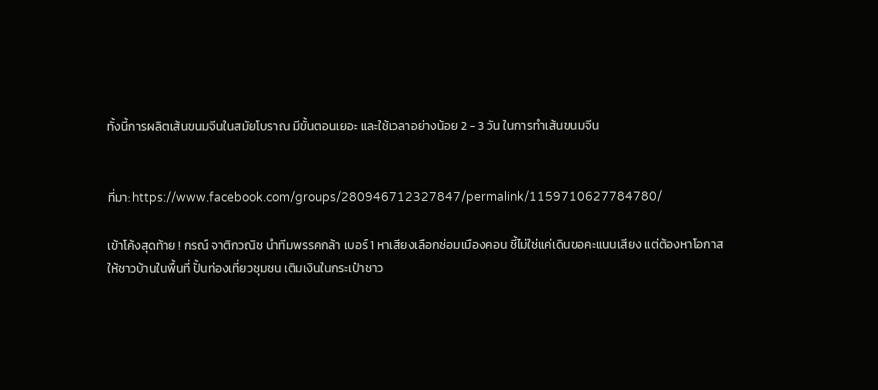ทั้งนี้การผลิตเส้นขนมจีนในสมัยโบราณ มีขั้นตอนเยอะ และใช้เวลาอย่างน้อย 2 - 3 วัน ในการทำเส้นขนมจีน


ที่มา: https://www.facebook.com/groups/280946712327847/permalink/1159710627784780/

เข้าโค้งสุดท้าย ! กรณ์ จาติกวณิช นำทีมพรรคกล้า เบอร์ 1 หาเสียงเลือกซ่อมเมืองคอน ชี้ไม่ใช่แค่เดินขอคะแนนเสียง แต่ต้องหาโอกาสให้ชาวบ้านในพื้นที่ ปั้นท่องเที่ยวชุมชน เติมเงินในกระเป๋าชาว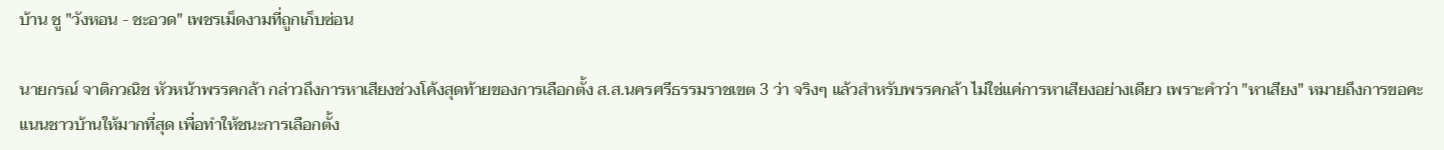บ้าน ชู "วังหอน - ชะอวด" เพชรเม็ดงามที่ถูกเก็บซ่อน

นายกรณ์ จาติกวณิช หัวหน้าพรรคกล้า กล่าวถึงการหาเสียงช่วงโค้งสุดท้ายของการเลือกตั้ง ส.ส.นครศรีธรรมราชเขต 3 ว่า จริงๆ แล้วสำหรับพรรคกล้า ไม่ใช่แค่การหาเสียงอย่างเดียว เพราะคำว่า "หาเสียง" หมายถึงการขอคะแนนชาวบ้านให้มากที่สุด เพื่อทำให้ชนะการเลือกตั้ง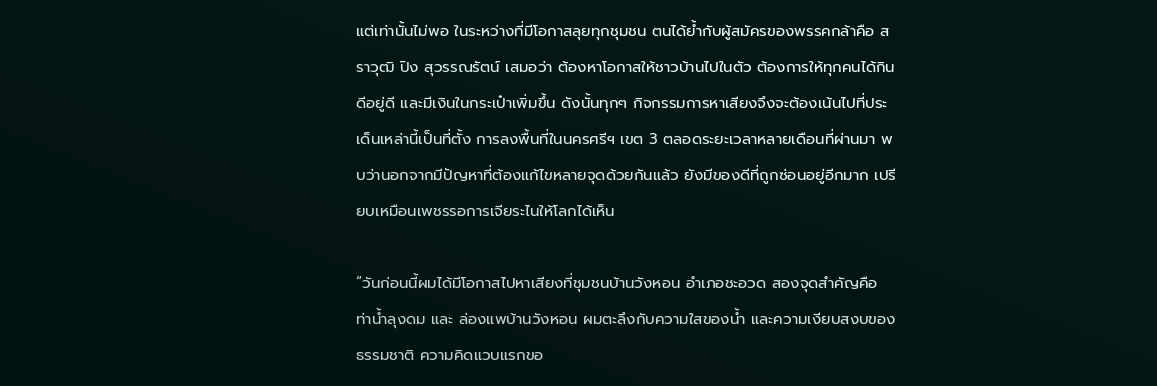แต่เท่านั้นไม่พอ ในระหว่างที่มีโอกาสลุยทุกชุมชน ตนได้ย้ำกับผู้สมัครของพรรคกล้าคือ สราวุฒิ ปิง สุวรรณรัตน์ เสมอว่า ต้องหาโอกาสให้ชาวบ้านไปในตัว ต้องการให้ทุกคนได้กินดีอยู่ดี และมีเงินในกระเป๋าเพิ่มขึ้น ดังนั้นทุกๆ กิจกรรมการหาเสียงจึงจะต้องเน้นไปที่ประเด็นเหล่านี้เป็นที่ตั้ง การลงพื้นที่ในนครศรีฯ เขต 3 ตลอดระยะเวลาหลายเดือนที่ผ่านมา พบว่านอกจากมีปัญหาที่ต้องแก้ไขหลายจุดด้วยกันแล้ว ยังมีของดีที่ถูกซ่อนอยู่อีกมาก เปรียบเหมือนเพชรรอการเจียระไนให้โลกได้เห็น

“วันก่อนนี้ผมได้มีโอกาสไปหาเสียงที่ชุมชนบ้านวังหอน อำเภอชะอวด สองจุดสำคัญคือ ท่าน้ำลุงดม และ ล่องแพบ้านวังหอน ผมตะลึงกับความใสของน้ำ และความเงียบสงบของธรรมชาติ ความคิดแวบแรกขอ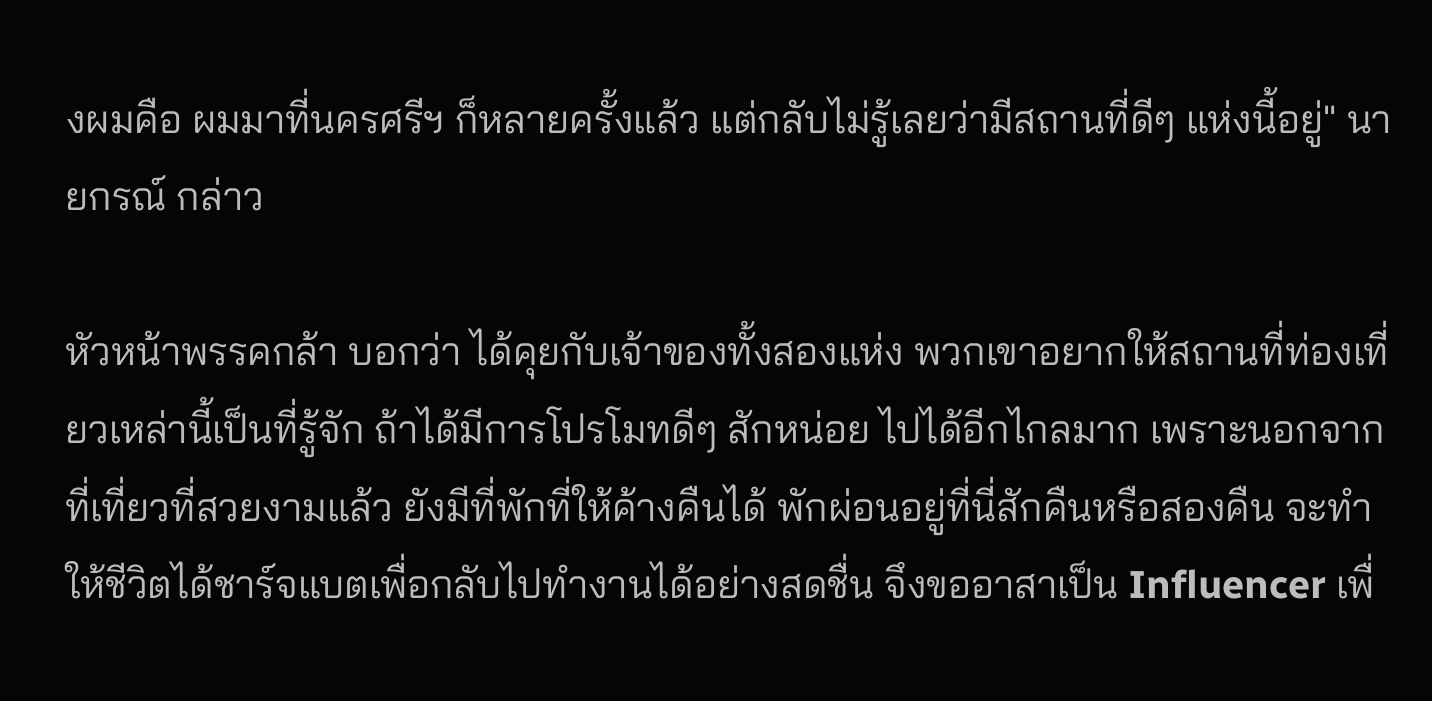งผมคือ ผมมาที่นครศรีฯ ก็หลายครั้งแล้ว แต่กลับไม่รู้เลยว่ามีสถานที่ดีๆ แห่งนี้อยู่" นายกรณ์ กล่าว

หัวหน้าพรรคกล้า บอกว่า ได้คุยกับเจ้าของทั้งสองแห่ง พวกเขาอยากให้สถานที่ท่องเที่ยวเหล่านี้เป็นที่รู้จัก ถ้าได้มีการโปรโมทดีๆ สักหน่อย ไปได้อีกไกลมาก เพราะนอกจากที่เที่ยวที่สวยงามแล้ว ยังมีที่พักที่ให้ค้างคืนได้ พักผ่อนอยู่ที่นี่สักคืนหรือสองคืน จะทำให้ชีวิตได้ชาร์จแบตเพื่อกลับไปทำงานได้อย่างสดชื่น จึงขออาสาเป็น Influencer เพื่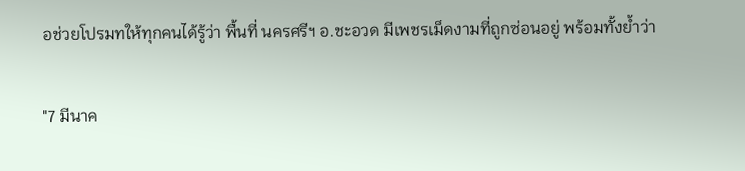อช่วยโปรมทให้ทุกคนได้รู้ว่า พื้นที่ นครศรีฯ อ.ชะอวด มีเพชรเม็ดงามที่ถูกซ่อนอยู่ พร้อมทั้งย้ำว่า

"7 มีนาค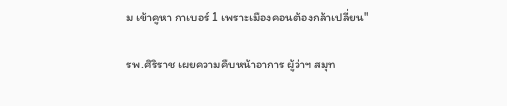ม เข้าคูหา กาเบอร์ 1 เพราะเมืองคอนต้องกล้าเปลี่ยน"

รพ.ศิริราช เผยความคืบหน้าอาการ ผู้ว่าฯ สมุท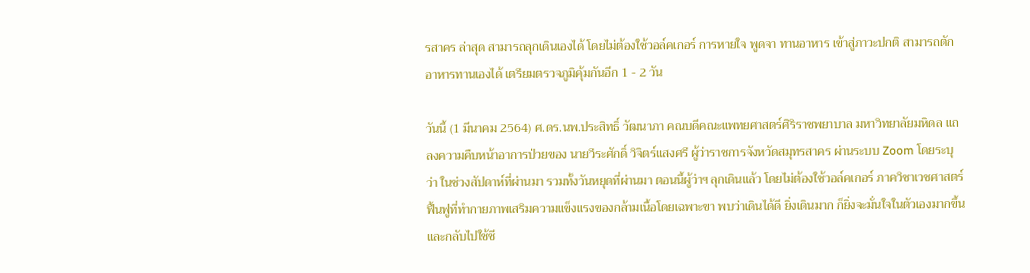รสาคร ล่าสุด สามารถลุกเดินเองได้ โดยไม่ต้องใช้วอล์คเกอร์ การหายใจ พูดจา ทานอาหาร เข้าสู่ภาวะปกติ สามารถตักอาหารทานเองได้ เตรียมตรวจภูมิคุ้มกันอีก 1 - 2 วัน

วันนี้ (1 มีนาคม 2564) ศ.ดร.นพ.ประสิทธิ์ วัฒนาภา คณบดีคณะแพทยศาสตร์ศิริราชพยาบาล มหาวิทยาลัยมหิดล แถลงความคืบหน้าอาการป่วยของ นายวีระศักดิ์ วิจิตร์แสงศรี ผู้ว่าราชการจังหวัดสมุทรสาคร ผ่านระบบ Zoom โดยระบุว่า ในช่วงสัปดาห์ที่ผ่านมา รวมทั้งวันหยุดที่ผ่านมา ตอนนี้ผู้ว่าฯ ลุกเดินแล้ว โดยไม่ต้องใช้วอล์คเกอร์ ภาควิชาเวชศาสตร์ฟื้นฟูที่ทำกายภาพเสริมความแข็งแรงของกล้ามเนื้อโดยเฉพาะขา พบว่าเดินได้ดี ยิ่งเดินมาก ก็ยิ่งจะมั่นใจในตัวเองมากขึ้น และกลับไปใช้ชี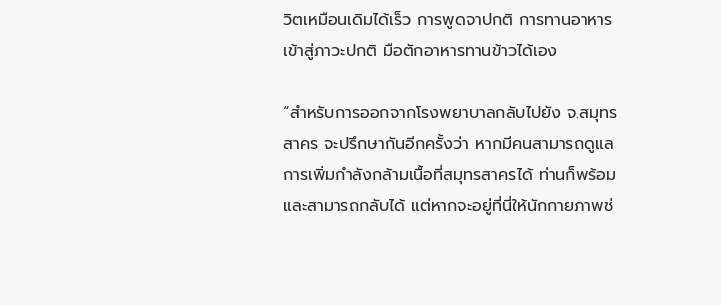วิตเหมือนเดิมได้เร็ว การพูดจาปกติ การทานอาหารเข้าสู่ภาวะปกติ มือตักอาหารทานข้าวได้เอง

“สำหรับการออกจากโรงพยาบาลกลับไปยัง จ.สมุทรสาคร จะปรึกษากันอีกครั้งว่า หากมีคนสามารถดูแลการเพิ่มกำลังกล้ามเนื้อที่สมุทรสาครได้ ท่านก็พร้อมและสามารถกลับได้ แต่หากจะอยู่ที่นี่ให้นักกายภาพช่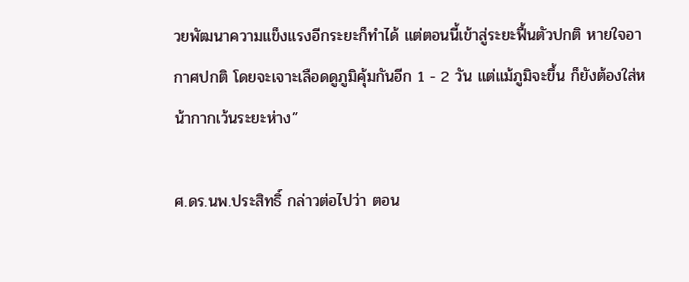วยพัฒนาความแข็งแรงอีกระยะก็ทำได้ แต่ตอนนี้เข้าสู่ระยะฟื้นตัวปกติ หายใจอากาศปกติ โดยจะเจาะเลือดดูภูมิคุ้มกันอีก 1 - 2 วัน แต่แม้ภูมิจะขึ้น ก็ยังต้องใส่หน้ากากเว้นระยะห่าง”

ศ.ดร.นพ.ประสิทธิ์ กล่าวต่อไปว่า ตอน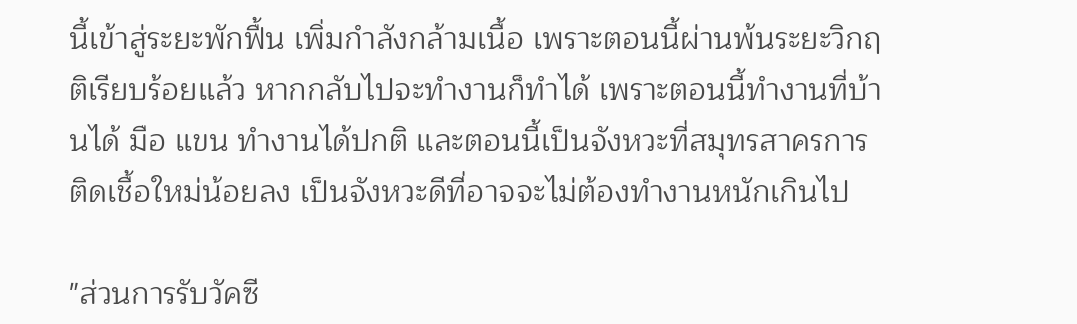นี้เข้าสู่ระยะพักฟื้น เพิ่มกำลังกล้ามเนื้อ เพราะตอนนี้ผ่านพ้นระยะวิกฤติเรียบร้อยแล้ว หากกลับไปจะทำงานก็ทำได้ เพราะตอนนี้ทำงานที่บ้านได้ มือ แขน ทำงานได้ปกติ และตอนนี้เป็นจังหวะที่สมุทรสาครการติดเชื้อใหม่น้อยลง เป็นจังหวะดีที่อาจจะไม่ต้องทำงานหนักเกินไป

"ส่วนการรับวัคซี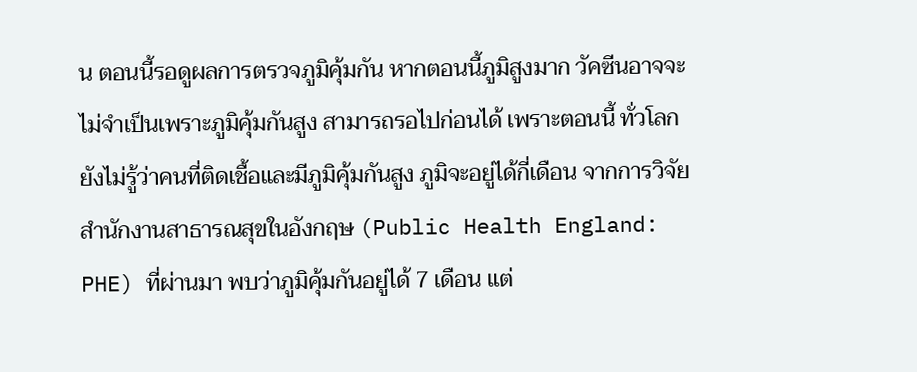น ตอนนี้รอดูผลการตรวจภูมิคุ้มกัน หากตอนนี้ภูมิสูงมาก วัคซีนอาจจะไม่จำเป็นเพราะภูมิคุ้มกันสูง สามารถรอไปก่อนได้ เพราะตอนนี้ ทั่วโลกยังไม่รู้ว่าคนที่ติดเชื้อและมีภูมิคุ้มกันสูง ภูมิจะอยู่ได้กี่เดือน จากการวิจัย สำนักงานสาธารณสุขในอังกฤษ (Public Health England: PHE) ที่ผ่านมา พบว่าภูมิคุ้มกันอยู่ได้ 7 เดือน แต่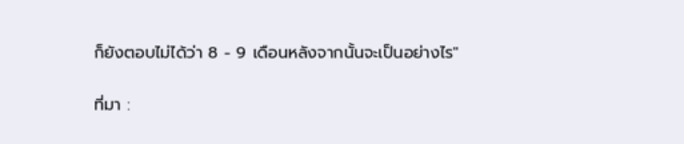ก็ยังตอบไม่ได้ว่า 8 - 9 เดือนหลังจากนั้นจะเป็นอย่างไร"

ที่มา :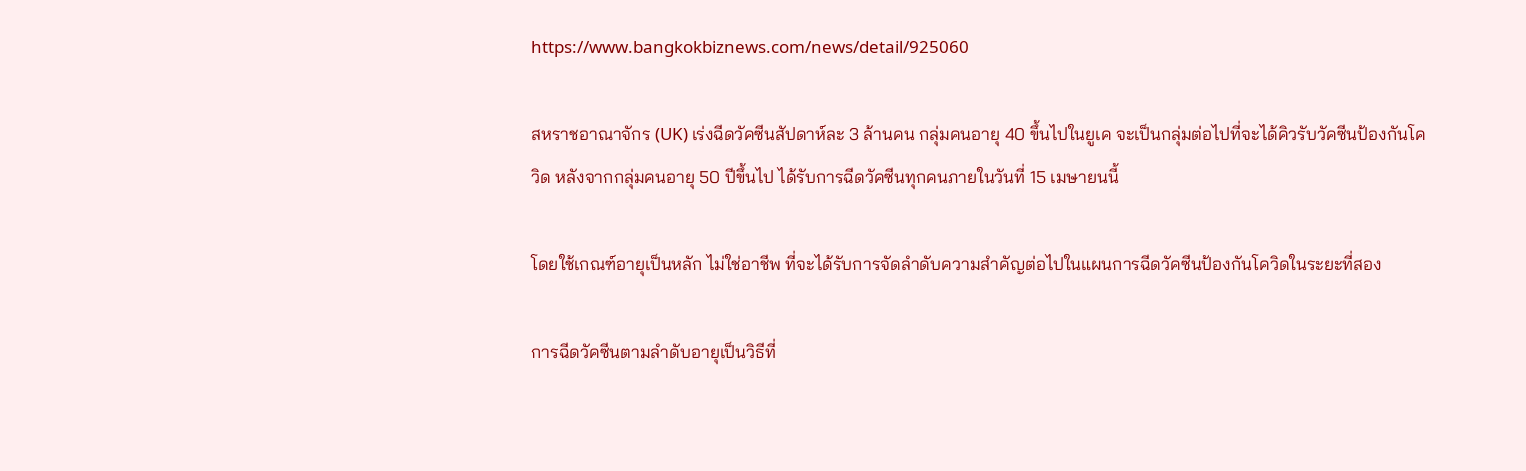https://www.bangkokbiznews.com/news/detail/925060

สหราชอาณาจักร (UK) เร่งฉีดวัคซีนสัปดาห์ละ 3 ล้านคน กลุ่มคนอายุ 40 ขึ้นไปในยูเค จะเป็นกลุ่มต่อไปที่จะได้คิวรับวัคซีนป้องกันโควิด หลังจากกลุ่มคนอายุ 50 ปีขึ้นไป ได้รับการฉีดวัคซีนทุกคนภายในวันที่ 15 เมษายนนี้

โดยใช้เกณฑ์อายุเป็นหลัก ไม่ใช่อาชีพ ที่จะได้รับการจัดลำดับความสำคัญต่อไปในแผนการฉีดวัคซีนป้องกันโควิดในระยะที่สอง

การฉีดวัคซีนตามลำดับอายุเป็นวิธีที่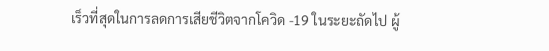เร็วที่สุดในการลดการเสียชีวิตจากโควิด -19 ในระยะถัดไป ผู้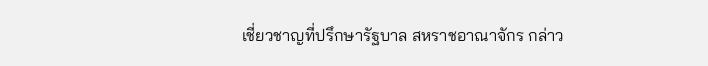เชี่ยวชาญที่ปรึกษารัฐบาล สหราชอาณาจักร กล่าว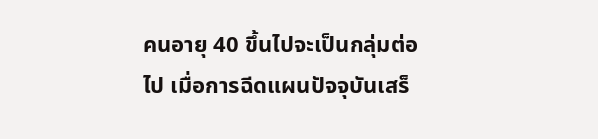คนอายุ 40 ขึ้นไปจะเป็นกลุ่มต่อไป เมื่อการฉีดแผนปัจจุบันเสร็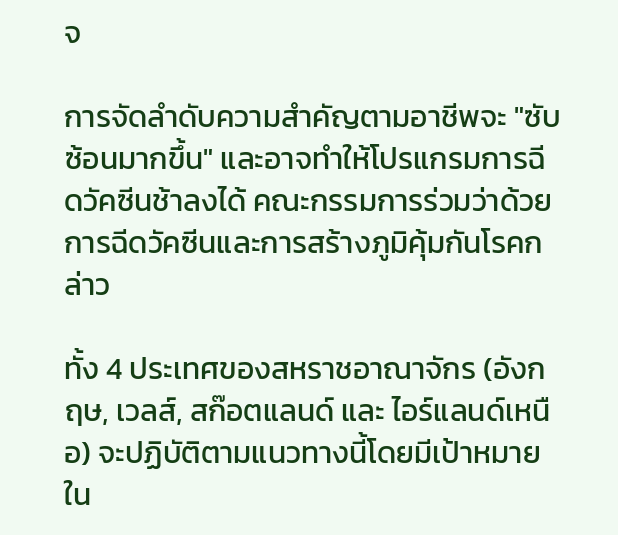จ

การจัดลำดับความสำคัญตามอาชีพจะ "ซับซ้อนมากขึ้น" และอาจทำให้โปรแกรมการฉีดวัคซีนช้าลงได้ คณะกรรมการร่วมว่าด้วยการฉีดวัคซีนและการสร้างภูมิคุ้มกันโรคกล่าว

ทั้ง 4 ประเทศของสหราชอาณาจักร (อังกฤษ, เวลส์, สก๊อตแลนด์ และ ไอร์แลนด์เหนือ) จะปฏิบัติตามแนวทางนี้โดยมีเป้าหมายใน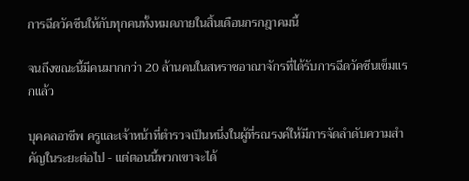การฉีดวัคซีนให้กับทุกคนทั้งหมดภายในสิ้นเดือนกรกฎาคมนี้

จนถึงขณะนี้มีคนมากกว่า 20 ล้านคนในสหราชอาณาจักรที่ได้รับการฉีดวัคซีนเข็มแรกแล้ว

บุคคลอาชีพ ครูและเจ้าหน้าที่ตำรวจเป็นหนึ่งในผู้ที่รณรงค์ให้มีการจัดลำดับความสำคัญในระยะต่อไป - แต่ตอนนี้พวกเขาจะได้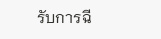รับการฉี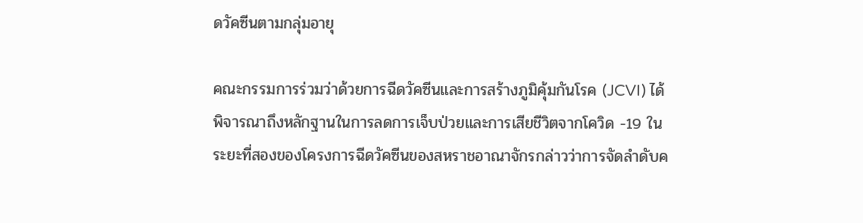ดวัคซีนตามกลุ่มอายุ

คณะกรรมการร่วมว่าด้วยการฉีดวัคซีนและการสร้างภูมิคุ้มกันโรค (JCVI) ได้พิจารณาถึงหลักฐานในการลดการเจ็บป่วยและการเสียชีวิตจากโควิด -19 ในระยะที่สองของโครงการฉีดวัคซีนของสหราชอาณาจักรกล่าวว่าการจัดลำดับค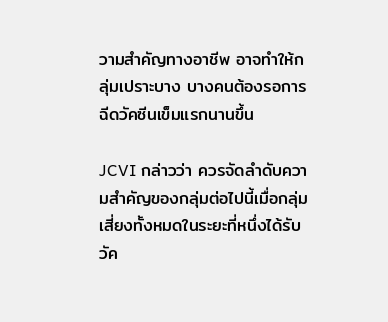วามสำคัญทางอาชีพ อาจทำให้กลุ่มเปราะบาง บางคนต้องรอการฉีดวัคซีนเข็มแรกนานขึ้น

JCVI กล่าวว่า ควรจัดลำดับความสำคัญของกลุ่มต่อไปนี้เมื่อกลุ่มเสี่ยงทั้งหมดในระยะที่หนึ่งได้รับวัค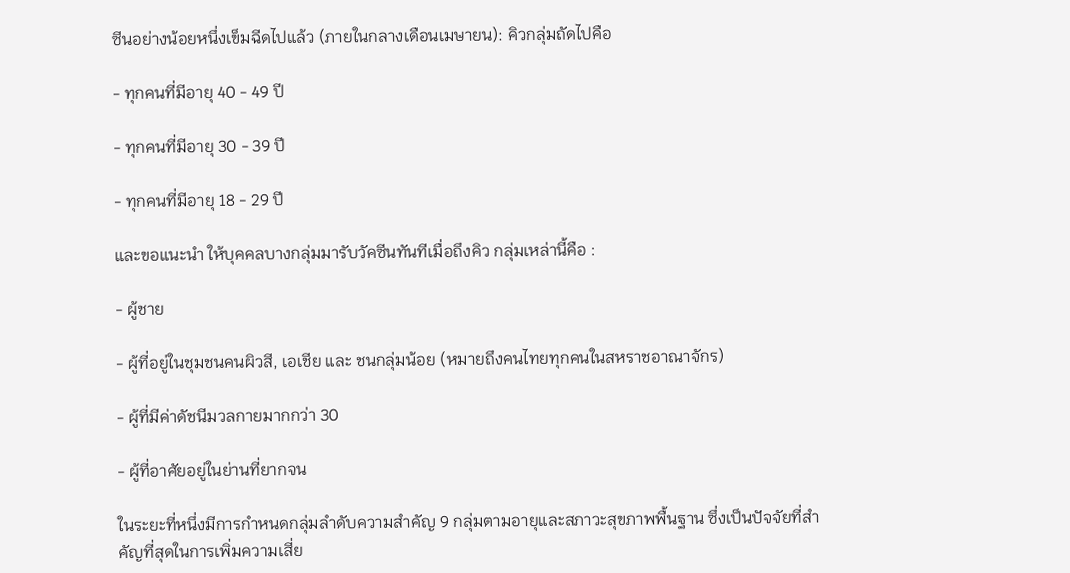ซีนอย่างน้อยหนึ่งเข็มฉีดไปแล้ว (ภายในกลางเดือนเมษายน): คิวกลุ่มถัดไปคือ

- ทุกคนที่มีอายุ 40 - 49 ปี

- ทุกคนที่มีอายุ 30 - 39 ปี

- ทุกคนที่มีอายุ 18 - 29 ปี

และขอแนะนำ ให้บุคคลบางกลุ่มมารับวัคซีนทันทีเมื่อถึงคิว กลุ่มเหล่านี้คือ :

- ผู้ชาย

- ผู้ที่อยู่ในชุมชนคนผิวสี, เอเชีย และ ชนกลุ่มน้อย (หมายถึงคนไทยทุกคนในสหราชอาณาจักร)

- ผู้ที่มีค่าดัชนีมวลกายมากกว่า 30

- ผู้ที่อาศัยอยู่ในย่านที่ยากจน

ในระยะที่หนึ่งมีการกำหนดกลุ่มลำดับความสำคัญ 9 กลุ่มตามอายุและสภาวะสุขภาพพื้นฐาน ซึ่งเป็นปัจจัยที่สำคัญที่สุดในการเพิ่มความเสี่ย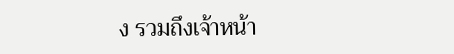ง รวมถึงเจ้าหน้า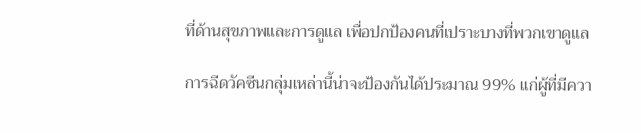ที่ด้านสุขภาพและการดูแล เพื่อปกป้องคนที่เปราะบางที่พวกเขาดูแล

การฉีดวัคซีนกลุ่มเหล่านี้น่าจะป้องกันได้ประมาณ 99% แก่ผู้ที่มีควา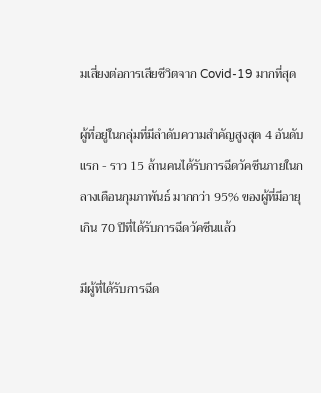มเสี่ยงต่อการเสียชีวิตจาก Covid-19 มากที่สุด

ผู้ที่อยู่ในกลุ่มที่มีลำดับความสำคัญสูงสุด 4 อันดับแรก - ราว 15 ล้านคนได้รับการฉีดวัคซีนภายในกลางเดือนกุมภาพันธ์ มากกว่า 95% ของผู้ที่มีอายุเกิน 70 ปีที่ได้รับการฉีดวัคซีนแล้ว

มีผู้ที่ได้รับการฉีด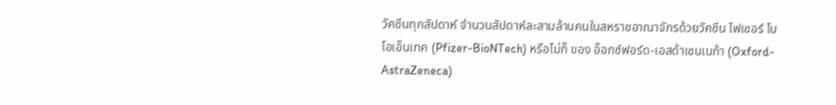วัคซีนทุกสัปดาห์ จำนวนสัปดาห์ละสามล้านคนในสหราชอาณาจักรด้วยวัคซีน ไฟเซอร์ ไบโอเอ็นเทค (Pfizer-BioNTech) หรือไม่ก็ ของ อ็อกซ์ฟอร์ด-เอสด้าเซนเนก้า (Oxford-AstraZeneca)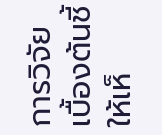การวิจัยเบื้องต้นชี้ให้เห็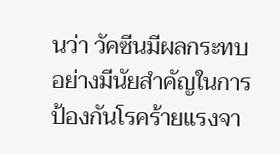นว่า วัคซีนมีผลกระทบอย่างมีนัยสำคัญในการป้องกันโรคร้ายแรงจา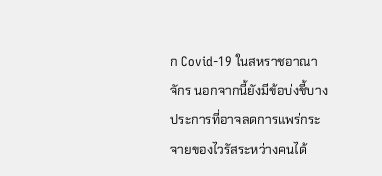ก Covid-19 ในสหราชอาณาจักร นอกจากนี้ยังมีข้อบ่งชี้บางประการที่อาจลดการแพร่กระจายของไวรัสระหว่างคนได้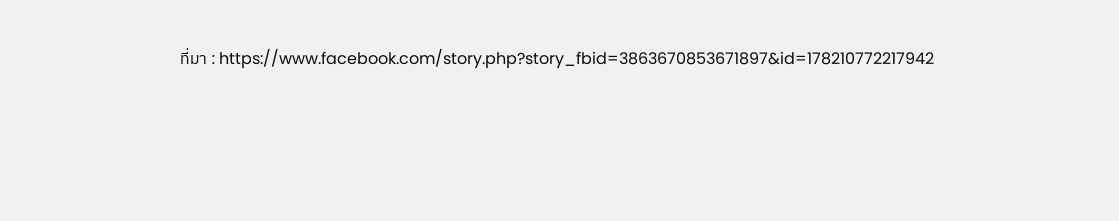ที่มา : https://www.facebook.com/story.php?story_fbid=3863670853671897&id=178210772217942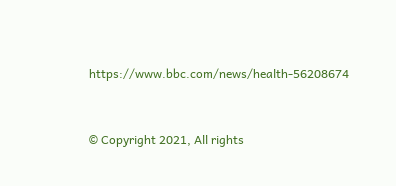https://www.bbc.com/news/health-56208674


© Copyright 2021, All rights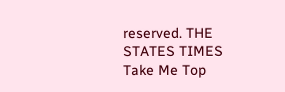reserved. THE STATES TIMES
Take Me Top